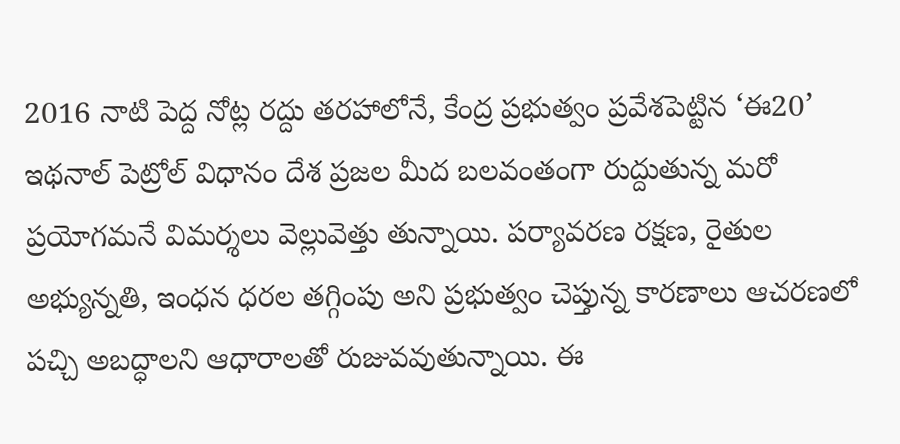2016 నాటి పెద్ద నోట్ల రద్దు తరహాలోనే, కేంద్ర ప్రభుత్వం ప్రవేశపెట్టిన ‘ఈ20’ ఇథనాల్ పెట్రోల్ విధానం దేశ ప్రజల మీద బలవంతంగా రుద్దుతున్న మరో ప్రయోగమనే విమర్శలు వెల్లువెత్తు తున్నాయి. పర్యావరణ రక్షణ, రైతుల అభ్యున్నతి, ఇంధన ధరల తగ్గింపు అని ప్రభుత్వం చెప్తున్న కారణాలు ఆచరణలో పచ్చి అబద్ధాలని ఆధారాలతో రుజువవుతున్నాయి. ఈ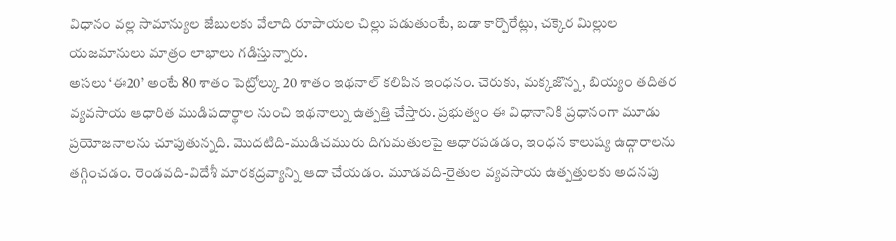విధానం వల్ల సామాన్యుల జేబులకు వేలాది రూపాయల చిల్లు పడుతుంటే, బడా కార్పొరేట్లు, చక్కెర మిల్లుల యజమానులు మాత్రం లాభాలు గడిస్తున్నారు.
అసలు ‘ఈ20’ అంటే 80 శాతం పెట్రోల్కు 20 శాతం ఇథనాల్ కలిపిన ఇంధనం. చెరుకు, మక్కజొన్న, బియ్యం తదితర వ్యవసాయ ఆధారిత ముడిపదార్థాల నుంచి ఇథనాల్ను ఉత్పత్తి చేస్తారు. ప్రభుత్వం ఈ విధానానికి ప్రధానంగా మూడు ప్రయోజనాలను చూపుతున్నది. మొదటిది-ముడిచమురు దిగుమతులపై ఆధారపడడం, ఇంధన కాలుష్య ఉద్గారాలను తగ్గించడం. రెండవది-విదేశీ మారకద్రవ్యాన్ని ఆదా చేయడం. మూడవది-రైతుల వ్యవసాయ ఉత్పత్తులకు అదనపు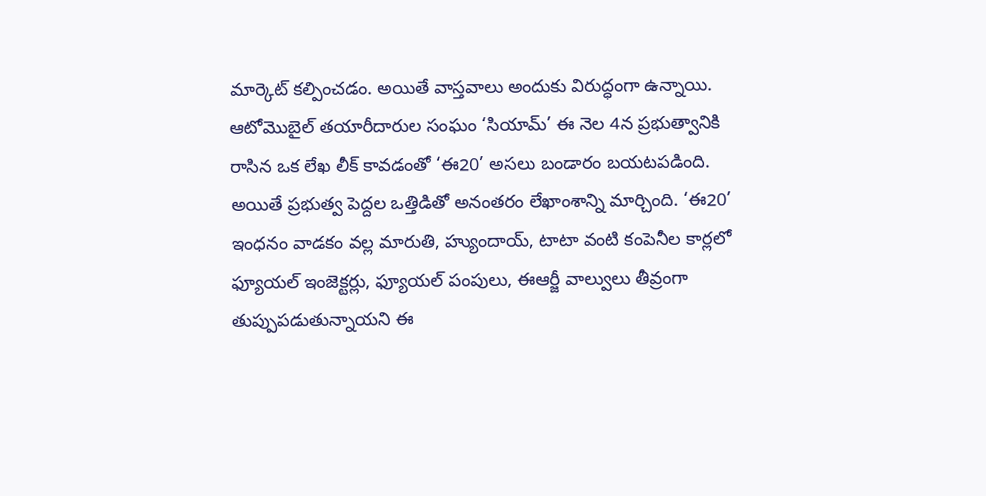మార్కెట్ కల్పించడం. అయితే వాస్తవాలు అందుకు విరుద్ధంగా ఉన్నాయి. ఆటోమొబైల్ తయారీదారుల సంఘం ‘సియామ్’ ఈ నెల 4న ప్రభుత్వానికి రాసిన ఒక లేఖ లీక్ కావడంతో ‘ఈ20’ అసలు బండారం బయటపడింది. అయితే ప్రభుత్వ పెద్దల ఒత్తిడితో అనంతరం లేఖాంశాన్ని మార్చింది. ‘ఈ20’ ఇంధనం వాడకం వల్ల మారుతి, హ్యుందాయ్, టాటా వంటి కంపెనీల కార్లలో ఫ్యూయల్ ఇంజెక్టర్లు, ఫ్యూయల్ పంపులు, ఈఆర్జీ వాల్వులు తీవ్రంగా తుప్పుపడుతున్నాయని ఈ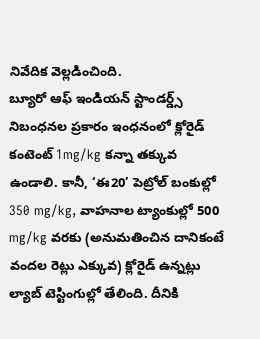నివేదిక వెల్లడించింది.
బ్యూరో ఆఫ్ ఇండియన్ స్టాండర్డ్స్ నిబంధనల ప్రకారం ఇంధనంలో క్లోరైడ్ కంటెంట్ 1mg/kg కన్నా తక్కువ ఉండాలి. కానీ, ‘ఈ20’ పెట్రోల్ బంకుల్లో 350 mg/kg, వాహనాల ట్యాంకుల్లో 500 mg/kg వరకు (అనుమతించిన దానికంటే వందల రెట్లు ఎక్కువ) క్లోరైడ్ ఉన్నట్లు ల్యాబ్ టెస్టింగుల్లో తేలింది. దీనికి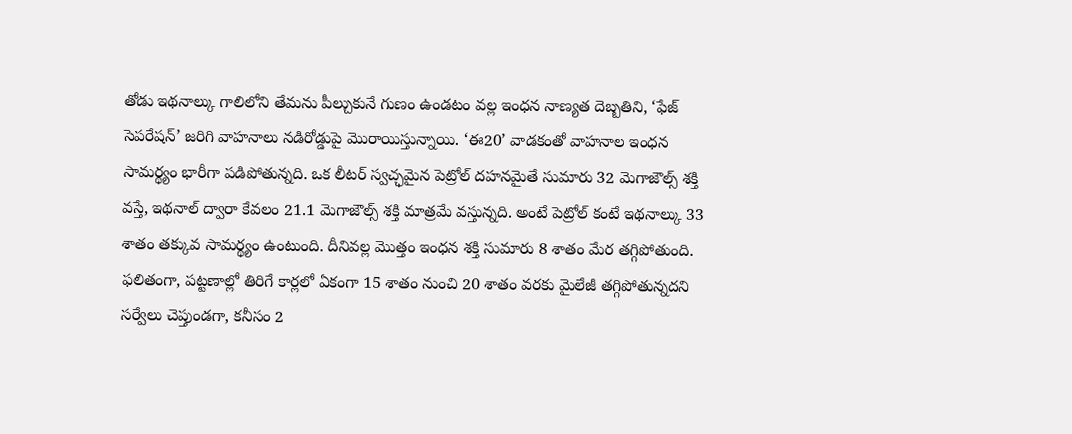తోడు ఇథనాల్కు గాలిలోని తేమను పీల్చుకునే గుణం ఉండటం వల్ల ఇంధన నాణ్యత దెబ్బతిని, ‘ఫేజ్ సెపరేషన్’ జరిగి వాహనాలు నడిరోడ్డుపై మొరాయిస్తున్నాయి. ‘ఈ20’ వాడకంతో వాహనాల ఇంధన సామర్థ్యం భారీగా పడిపోతున్నది. ఒక లీటర్ స్వచ్ఛమైన పెట్రోల్ దహనమైతే సుమారు 32 మెగాజౌల్స్ శక్తి వస్తే, ఇథనాల్ ద్వారా కేవలం 21.1 మెగాజౌల్స్ శక్తి మాత్రమే వస్తున్నది. అంటే పెట్రోల్ కంటే ఇథనాల్కు 33 శాతం తక్కువ సామర్థ్యం ఉంటుంది. దీనివల్ల మొత్తం ఇంధన శక్తి సుమారు 8 శాతం మేర తగ్గిపోతుంది. ఫలితంగా, పట్టణాల్లో తిరిగే కార్లలో ఏకంగా 15 శాతం నుంచి 20 శాతం వరకు మైలేజీ తగ్గిపోతున్నదని సర్వేలు చెప్తుండగా, కనీసం 2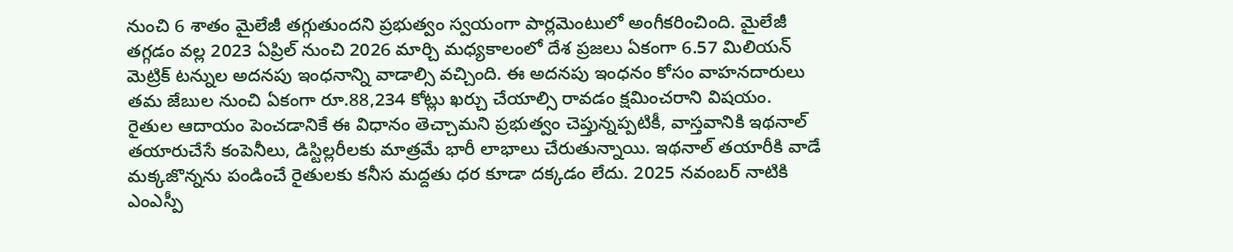నుంచి 6 శాతం మైలేజీ తగ్గుతుందని ప్రభుత్వం స్వయంగా పార్లమెంటులో అంగీకరించింది. మైలేజీ తగ్గడం వల్ల 2023 ఏప్రిల్ నుంచి 2026 మార్చి మధ్యకాలంలో దేశ ప్రజలు ఏకంగా 6.57 మిలియన్ మెట్రిక్ టన్నుల అదనపు ఇంధనాన్ని వాడాల్సి వచ్చింది. ఈ అదనపు ఇంధనం కోసం వాహనదారులు తమ జేబుల నుంచి ఏకంగా రూ.88,234 కోట్లు ఖర్చు చేయాల్సి రావడం క్షమించరాని విషయం.
రైతుల ఆదాయం పెంచడానికే ఈ విధానం తెచ్చామని ప్రభుత్వం చెప్తున్నప్పటికీ, వాస్తవానికి ఇథనాల్ తయారుచేసే కంపెనీలు, డిస్టిల్లరీలకు మాత్రమే భారీ లాభాలు చేరుతున్నాయి. ఇథనాల్ తయారీకి వాడే మక్కజొన్నను పండించే రైతులకు కనీస మద్దతు ధర కూడా దక్కడం లేదు. 2025 నవంబర్ నాటికి ఎంఎస్పీ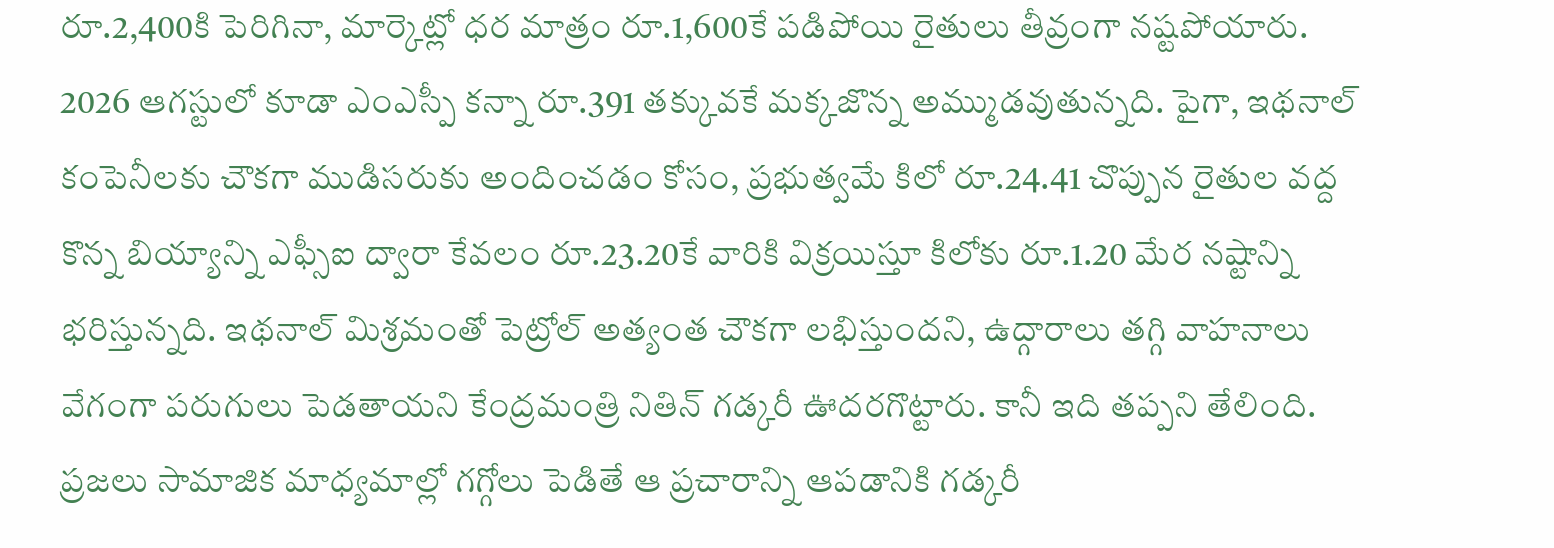రూ.2,400కి పెరిగినా, మార్కెట్లో ధర మాత్రం రూ.1,600కే పడిపోయి రైతులు తీవ్రంగా నష్టపోయారు.
2026 ఆగస్టులో కూడా ఎంఎస్పీ కన్నా రూ.391 తక్కువకే మక్కజొన్న అమ్ముడవుతున్నది. పైగా, ఇథనాల్ కంపెనీలకు చౌకగా ముడిసరుకు అందించడం కోసం, ప్రభుత్వమే కిలో రూ.24.41 చొప్పున రైతుల వద్ద కొన్న బియ్యాన్ని ఎఫ్సీఐ ద్వారా కేవలం రూ.23.20కే వారికి విక్రయిస్తూ కిలోకు రూ.1.20 మేర నష్టాన్ని భరిస్తున్నది. ఇథనాల్ మిశ్రమంతో పెట్రోల్ అత్యంత చౌకగా లభిస్తుందని, ఉద్గారాలు తగ్గి వాహనాలు వేగంగా పరుగులు పెడతాయని కేంద్రమంత్రి నితిన్ గడ్కరీ ఊదరగొట్టారు. కానీ ఇది తప్పని తేలింది. ప్రజలు సామాజిక మాధ్యమాల్లో గగ్గోలు పెడితే ఆ ప్రచారాన్ని ఆపడానికి గడ్కరీ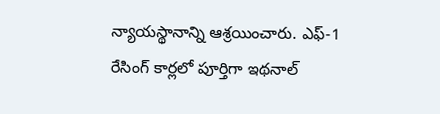న్యాయస్థానాన్ని ఆశ్రయించారు. ఎఫ్-1 రేసింగ్ కార్లలో పూర్తిగా ఇథనాల్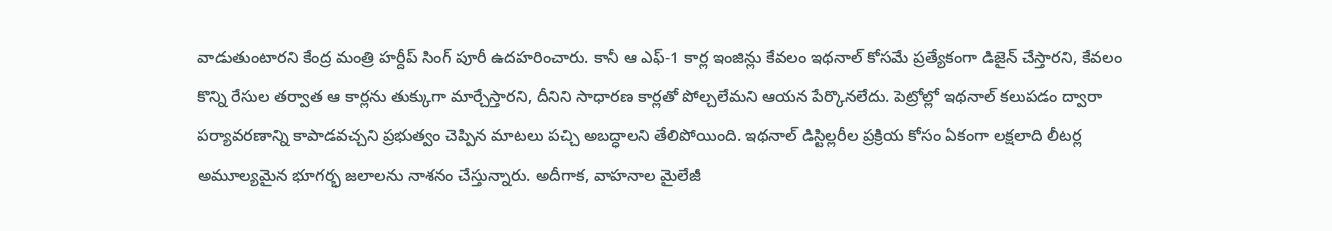వాడుతుంటారని కేంద్ర మంత్రి హర్దీప్ సింగ్ పూరీ ఉదహరించారు. కానీ ఆ ఎఫ్-1 కార్ల ఇంజిన్లు కేవలం ఇథనాల్ కోసమే ప్రత్యేకంగా డిజైన్ చేస్తారని, కేవలం కొన్ని రేసుల తర్వాత ఆ కార్లను తుక్కుగా మార్చేస్తారని, దీనిని సాధారణ కార్లతో పోల్చలేమని ఆయన పేర్కొనలేదు. పెట్రోల్లో ఇథనాల్ కలుపడం ద్వారా పర్యావరణాన్ని కాపాడవచ్చని ప్రభుత్వం చెప్పిన మాటలు పచ్చి అబద్ధాలని తేలిపోయింది. ఇథనాల్ డిస్టిల్లరీల ప్రక్రియ కోసం ఏకంగా లక్షలాది లీటర్ల అమూల్యమైన భూగర్భ జలాలను నాశనం చేస్తున్నారు. అదీగాక, వాహనాల మైలేజీ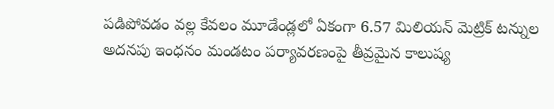పడిపోవడం వల్ల కేవలం మూడేండ్లలో ఏకంగా 6.57 మిలియన్ మెట్రిక్ టన్నుల అదనపు ఇంధనం మండటం పర్యావరణంపై తీవ్రమైన కాలుష్య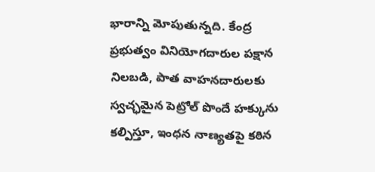భారాన్ని మోపుతున్నది. కేంద్ర ప్రభుత్వం వినియోగదారుల పక్షాన నిలబడి, పాత వాహనదారులకు స్వచ్ఛమైన పెట్రోల్ పొందే హక్కును కల్పిస్తూ, ఇంధన నాణ్యతపై కఠిన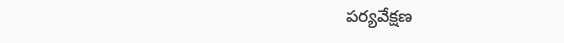పర్యవేక్షణ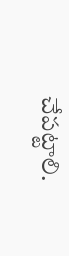చేపట్టాలి.